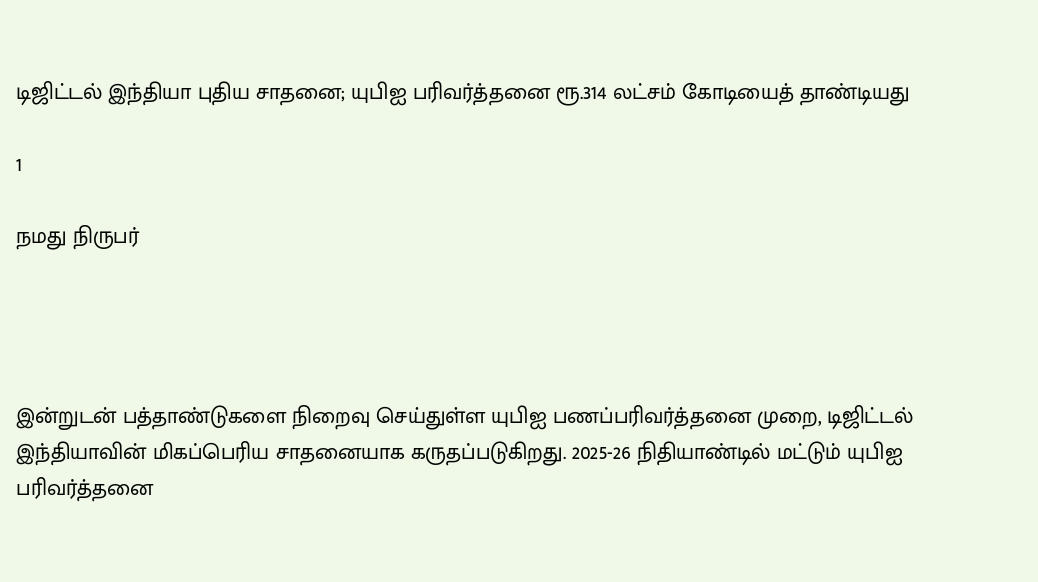டிஜிட்டல் இந்தியா புதிய சாதனை; யுபிஐ பரிவர்த்தனை ரூ.314 லட்சம் கோடியைத் தாண்டியது

1

நமது நிருபர்




இன்றுடன் பத்தாண்டுகளை நிறைவு செய்துள்ள யுபிஐ பணப்பரிவர்த்தனை முறை, டிஜிட்டல் இந்தியாவின் மிகப்பெரிய சாதனையாக கருதப்படுகிறது. 2025-26 நிதியாண்டில் மட்டும் யுபிஐ பரிவர்த்தனை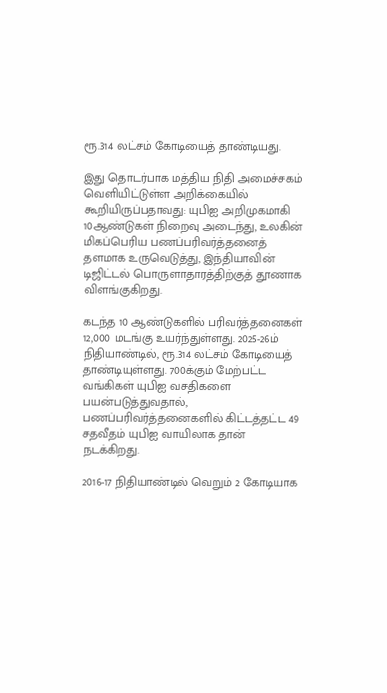ரூ.314 லட்சம் கோடியைத் தாண்டியது.

இது தொடர்பாக மத்திய நிதி அமைச்சகம் வெளியிட்டுள்ள அறிக்கையில் கூறியிருப்பதாவது: யுபிஐ அறிமுகமாகி 10ஆண்டுகள் நிறைவு அடைந்து, உலகின் மிகப்பெரிய பணப்பரிவர்த்தனைத் தளமாக உருவெடுத்து, இந்தியாவின் டிஜிட்டல் பொருளாதாரத்திற்குத் தூணாக விளங்குகிறது.

கடந்த 10 ஆண்டுகளில் பரிவர்த்தனைகள் 12,000 மடங்கு உயர்ந்துள்ளது. 2025-26ம் நிதியாண்டில், ரூ.314 லட்சம் கோடியைத் தாண்டியுள்ளது. 700க்கும் மேற்பட்ட வங்கிகள் யுபிஐ வசதிகளை பயன்படுத்துவதால், பணப்பரிவர்த்தனைகளில் கிட்டத்தட்ட 49 சதவீதம் யுபிஐ வாயிலாக தான் நடக்கிறது.

2016-17 நிதியாண்டில் வெறும் 2 கோடியாக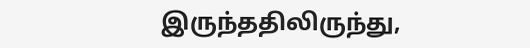இருந்ததிலிருந்து,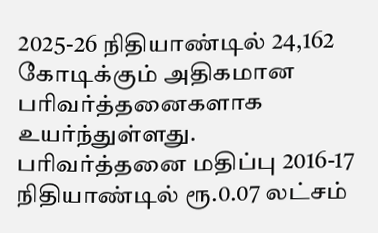2025-26 நிதியாண்டில் 24,162 கோடிக்கும் அதிகமான பரிவர்த்தனைகளாக உயர்ந்துள்ளது. பரிவர்த்தனை மதிப்பு 2016-17 நிதியாண்டில் ரூ.0.07 லட்சம்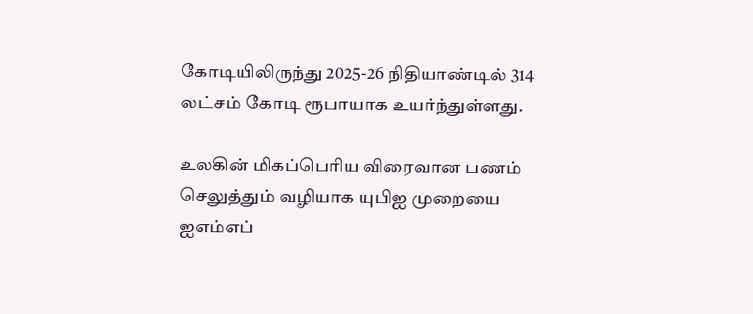கோடியிலிருந்து 2025-26 நிதியாண்டில் 314 லட்சம் கோடி ரூபாயாக உயர்ந்துள்ளது.

உலகின் மிகப்பெரிய விரைவான பணம் செலுத்தும் வழியாக யுபிஐ முறையை ஐஎம்எப்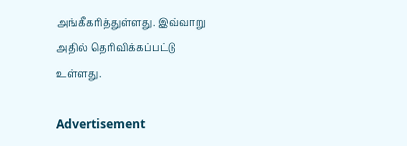அங்கீகரித்துள்ளது. இவ்வாறு அதில் தெரிவிக்கப்பட்டு உள்ளது.

Advertisement